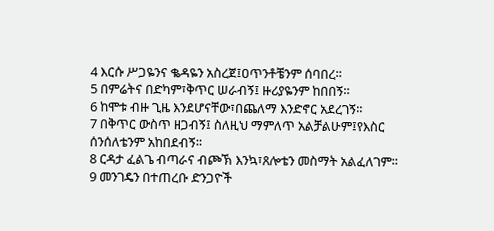4 እርሱ ሥጋዬንና ቈዳዬን አስረጀ፤ዐጥንቶቼንም ሰባበረ።
5 በምሬትና በድካም፣ቅጥር ሠራብኝ፤ ዙሪያዬንም ከበበኝ።
6 ከሞቱ ብዙ ጊዜ እንደሆናቸው፣በጨለማ እንድኖር አደረገኝ።
7 በቅጥር ውስጥ ዘጋብኝ፤ ስለዚህ ማምለጥ አልቻልሁም፤የእስር ሰንሰለቴንም አከበደብኝ።
8 ርዳታ ፈልጌ ብጣራና ብጮኽ እንኳ፣ጸሎቴን መስማት አልፈለገም።
9 መንገዴን በተጠረቡ ድንጋዮች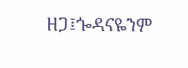ዘጋ፤ጐዳናዬንም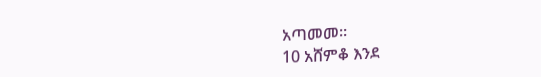አጣመመ።
10 አሸምቆ እንደ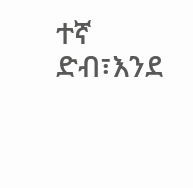ተኛ ድብ፣እንደ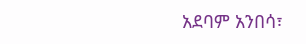አደባም አንበሳ፣